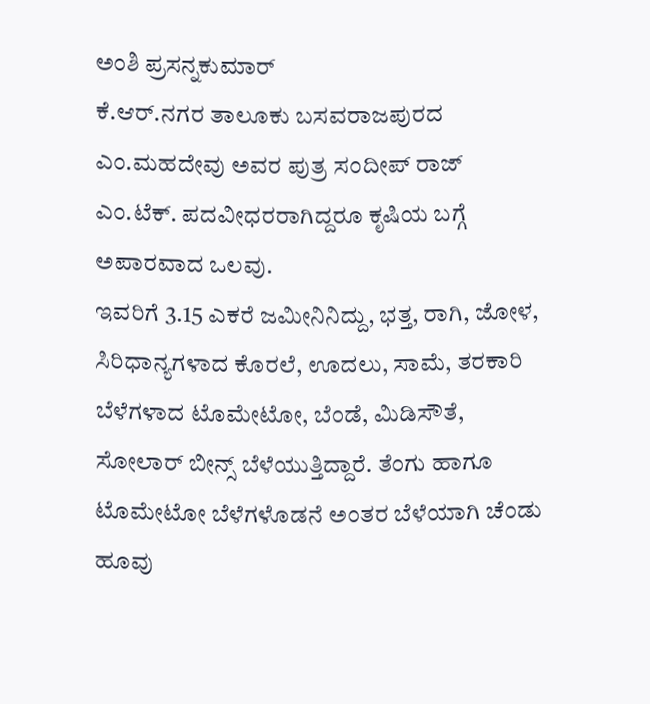ಅಂಶಿ ಪ್ರಸನ್ನಕುಮಾರ್
ಕೆ.ಆರ್.ನಗರ ತಾಲೂಕು ಬಸವರಾಜಪುರದ ಎಂ.ಮಹದೇವು ಅವರ ಪುತ್ರ ಸಂದೀಪ್ ರಾಜ್ ಎಂ.ಟೆಕ್. ಪದವೀಧರರಾಗಿದ್ದರೂ ಕೃಷಿಯ ಬಗ್ಗೆ ಅಪಾರವಾದ ಒಲವು.
ಇವರಿಗೆ 3.15 ಎಕರೆ ಜಮೀನಿನಿದ್ದು, ಭತ್ತ, ರಾಗಿ, ಜೋಳ, ಸಿರಿಧಾನ್ಯಗಳಾದ ಕೊರಲೆ, ಊದಲು, ಸಾಮೆ, ತರಕಾರಿ ಬೆಳೆಗಳಾದ ಟೊಮೇಟೋ, ಬೆಂಡೆ, ಮಿಡಿಸೌತೆ, ಸೋಲಾರ್ ಬೀನ್ಸ್ ಬೆಳೆಯುತ್ತಿದ್ದಾರೆ. ತೆಂಗು ಹಾಗೂ ಟೊಮೇಟೋ ಬೆಳೆಗಳೊಡನೆ ಅಂತರ ಬೆಳೆಯಾಗಿ ಚೆಂಡು ಹೂವು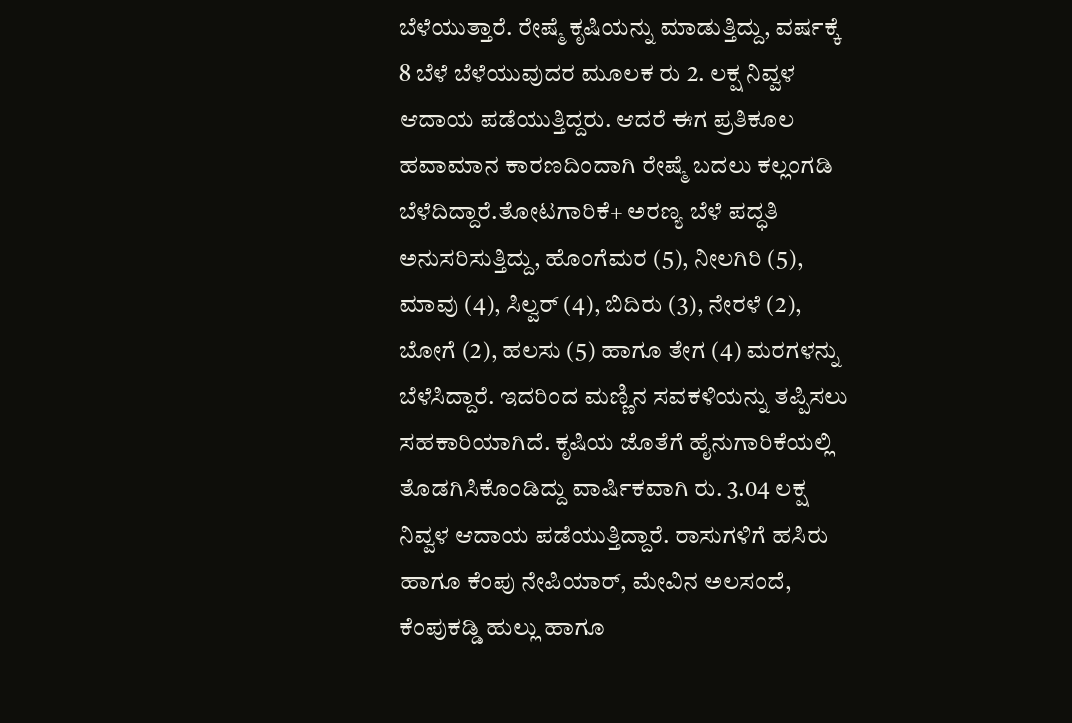ಬೆಳೆಯುತ್ತಾರೆ. ರೇಷ್ಮೆ ಕೃಷಿಯನ್ನು ಮಾಡುತ್ತಿದ್ದು, ವರ್ಷಕ್ಕೆ 8 ಬೆಳೆ ಬೆಳೆಯುವುದರ ಮೂಲಕ ರು 2. ಲಕ್ಷ ನಿವ್ವಳ ಆದಾಯ ಪಡೆಯುತ್ತಿದ್ದರು. ಆದರೆ ಈಗ ಪ್ರತಿಕೂಲ ಹವಾಮಾನ ಕಾರಣದಿಂದಾಗಿ ರೇಷ್ಮೆ ಬದಲು ಕಲ್ಲಂಗಡಿ ಬೆಳೆದಿದ್ದಾರೆ.ತೋಟಗಾರಿಕೆ+ ಅರಣ್ಯ ಬೆಳೆ ಪದ್ಧತಿ ಅನುಸರಿಸುತ್ತಿದ್ದು, ಹೊಂಗೆಮರ (5), ನೀಲಗಿರಿ (5), ಮಾವು (4), ಸಿಲ್ವರ್ (4), ಬಿದಿರು (3), ನೇರಳೆ (2), ಬೋಗೆ (2), ಹಲಸು (5) ಹಾಗೂ ತೇಗ (4) ಮರಗಳನ್ನು ಬೆಳೆಸಿದ್ದಾರೆ. ಇದರಿಂದ ಮಣ್ಣಿನ ಸವಕಳಿಯನ್ನು ತಪ್ಪಿಸಲು ಸಹಕಾರಿಯಾಗಿದೆ. ಕೃಷಿಯ ಜೊತೆಗೆ ಹೈನುಗಾರಿಕೆಯಲ್ಲಿ ತೊಡಗಿಸಿಕೊಂಡಿದ್ದು ವಾರ್ಷಿಕವಾಗಿ ರು. 3.04 ಲಕ್ಷ ನಿವ್ವಳ ಆದಾಯ ಪಡೆಯುತ್ತಿದ್ದಾರೆ. ರಾಸುಗಳಿಗೆ ಹಸಿರು ಹಾಗೂ ಕೆಂಪು ನೇಪಿಯಾರ್, ಮೇವಿನ ಅಲಸಂದೆ, ಕೆಂಪುಕಡ್ಡಿ ಹುಲ್ಲು ಹಾಗೂ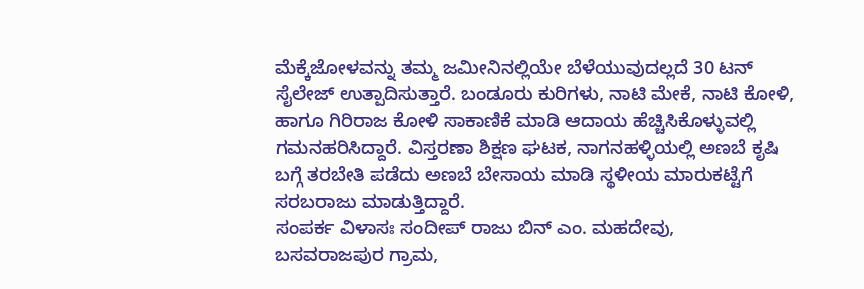ಮೆಕ್ಕೆಜೋಳವನ್ನು ತಮ್ಮ ಜಮೀನಿನಲ್ಲಿಯೇ ಬೆಳೆಯುವುದಲ್ಲದೆ 30 ಟನ್ ಸೈಲೇಜ್ ಉತ್ಪಾದಿಸುತ್ತಾರೆ. ಬಂಡೂರು ಕುರಿಗಳು, ನಾಟಿ ಮೇಕೆ, ನಾಟಿ ಕೋಳಿ, ಹಾಗೂ ಗಿರಿರಾಜ ಕೋಳಿ ಸಾಕಾಣಿಕೆ ಮಾಡಿ ಆದಾಯ ಹೆಚ್ಚಿಸಿಕೊಳ್ಳುವಲ್ಲಿ ಗಮನಹರಿಸಿದ್ದಾರೆ. ವಿಸ್ತರಣಾ ಶಿಕ್ಷಣ ಘಟಕ, ನಾಗನಹಳ್ಳಿಯಲ್ಲಿ ಅಣಬೆ ಕೃಷಿ ಬಗ್ಗೆ ತರಬೇತಿ ಪಡೆದು ಅಣಬೆ ಬೇಸಾಯ ಮಾಡಿ ಸ್ಥಳೀಯ ಮಾರುಕಟ್ಟೆಗೆ ಸರಬರಾಜು ಮಾಡುತ್ತಿದ್ದಾರೆ.
ಸಂಪರ್ಕ ವಿಳಾಸಃ ಸಂದೀಪ್ ರಾಜು ಬಿನ್ ಎಂ. ಮಹದೇವು,
ಬಸವರಾಜಪುರ ಗ್ರಾಮ,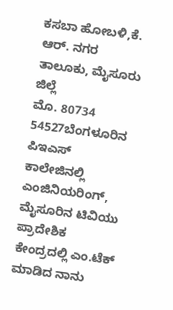ಕಸಬಾ ಹೋಬಳಿ,ಕೆ. ಆರ್. ನಗರ ತಾಲೂಕು, ಮೈಸೂರು ಜಿಲ್ಲೆ
ಮೊ. 80734 54527ಬೆಂಗಳೂರಿನ ಪಿಇಎಸ್ ಕಾಲೇಜಿನಲ್ಲಿ ಎಂಜಿನಿಯರಿಂಗ್, ಮೈಸೂರಿನ ಟಿವಿಯು ಪ್ರಾದೇಶಿಕ ಕೇಂದ್ರದಲ್ಲಿ ಎಂ.ಟೆಕ್ ಮಾಡಿದ ನಾನು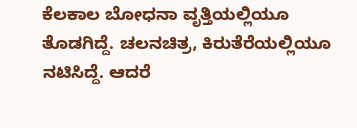ಕೆಲಕಾಲ ಬೋಧನಾ ವೃತ್ತಿಯಲ್ಲಿಯೂ ತೊಡಗಿದ್ದೆ. ಚಲನಚಿತ್ರ, ಕಿರುತೆರೆಯಲ್ಲಿಯೂ ನಟಿಸಿದ್ದೆ. ಆದರೆ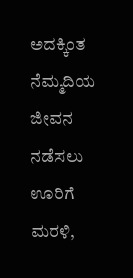ಅದಕ್ಕಿಂತ ನೆಮ್ಮದಿಯ ಜೀವನ ನಡೆಸಲು ಊರಿಗೆ ಮರಳಿ,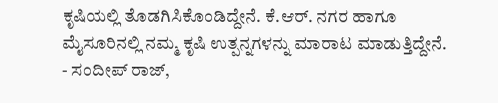ಕೃಷಿಯಲ್ಲಿ ತೊಡಗಿಸಿಕೊಂಡಿದ್ದೇನೆ. ಕೆ.ಆರ್. ನಗರ ಹಾಗೂ ಮೈಸೂರಿನಲ್ಲಿ ನಮ್ಮ ಕೃಷಿ ಉತ್ಪನ್ನಗಳನ್ನು ಮಾರಾಟ ಮಾಡುತ್ತಿದ್ದೇನೆ.
- ಸಂದೀಪ್ ರಾಜ್,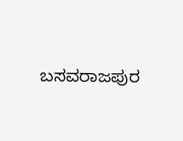ಬಸವರಾಜಪುರ